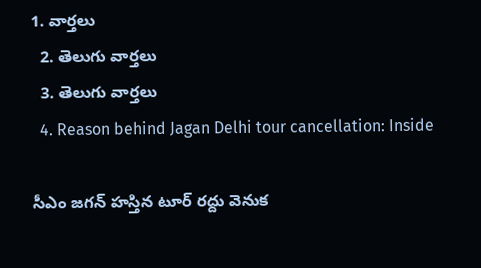1. వార్తలు
  2. తెలుగు వార్తలు
  3. తెలుగు వార్తలు
  4. Reason behind Jagan Delhi tour cancellation: Inside

సీఎం జగన్ హస్తిన టూర్ రద్దు వెనుక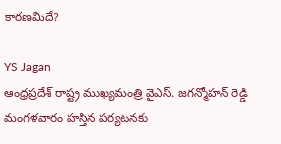కారణమిదే?

YS Jagan
ఆంధ్రప్రదేశ్ రాష్ట్ర ముఖ్యమంత్రి వైఎస్. జగన్మోహన్ రెడ్డి మంగళవారం హస్తిన పర్యటనకు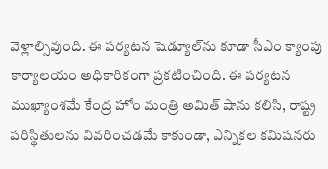వెళ్లాల్సివుంది. ఈ పర్యటన షెడ్యూల్‌ను కూడా సీఎం క్యాంపు కార్యాలయం అధికారికంగా ప్రకటించింది. ఈ పర్యటన ముఖ్యాంశమే కేంద్ర హోం మంత్రి అమిత్ షాను కలిసి, రాష్ట్ర పరిస్థితులను వివరించడమే కాకుండా, ఎన్నికల కమిషనరు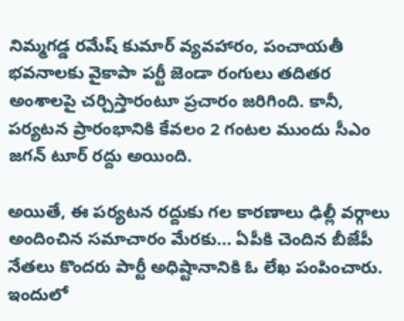నిమ్మగడ్డ రమేష్ కుమార్ వ్యవహారం, పంచాయతీ భవనాలకు వైకాపా పర్టీ జెండా రంగులు తదితర అంశాలపై చర్చిస్తారంటూ ప్రచారం జరిగింది. కానీ, పర్యటన ప్రారంభానికి కేవలం 2 గంటల ముందు సీఎం జగన్ టూర్ రద్దు అయింది.

అయితే, ఈ పర్యటన రద్దుకు గల కారణాలు ఢిల్లీ వర్గాలు అందించిన సమాచారం మేరకు... ఏపీకి చెందిన బీజేపీ నేతలు కొందరు పార్టీ అధిష్టానానికి ఓ లేఖ పంపించారు. ఇందులో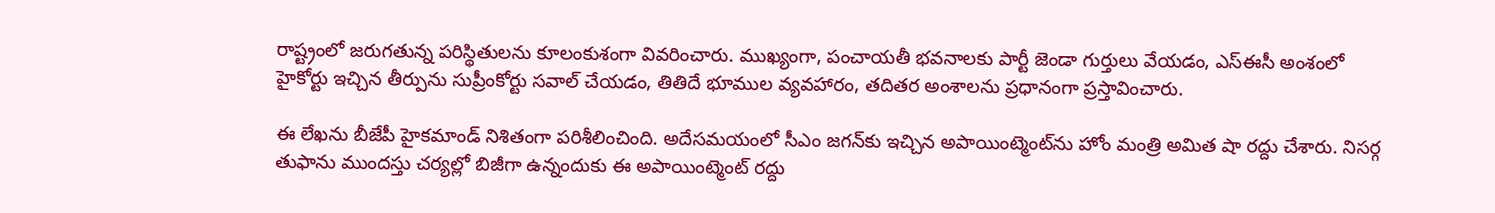రాష్ట్రంలో జరుగతున్న పరిస్థితులను కూలంకుశంగా వివరించారు. ముఖ్యంగా, పంచాయతీ భవనాలకు పార్టీ జెండా గుర్తులు వేయడం, ఎస్ఈసీ అంశంలో హైకోర్టు ఇచ్చిన తీర్పును సుప్రీంకోర్టు సవాల్ చేయడం, తితిదే భూముల వ్యవహారం, తదితర అంశాలను ప్రధానంగా ప్రస్తావించారు.

ఈ లేఖను బీజేపీ హైకమాండ్ నిశితంగా పరిశీలించింది. అదేసమయంలో సీఎం జగన్‌కు ఇచ్చిన అపాయింట్మెంట్‌ను హోం మంత్రి అమిత షా రద్దు చేశారు. నిసర్గ తుఫాను ముందస్తు చర్యల్లో బిజీగా ఉన్నందుకు ఈ అపాయింట్మెంట్ రద్దు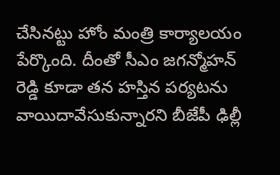చేసినట్టు హోం మంత్రి కార్యాలయం పేర్కొంది. దీంతో సీఎం జగన్మోహన్ రెడ్డి కూడా తన హస్తిన పర్యటను వాయిదావేసుకున్నారని బీజేపీ ఢిల్లీ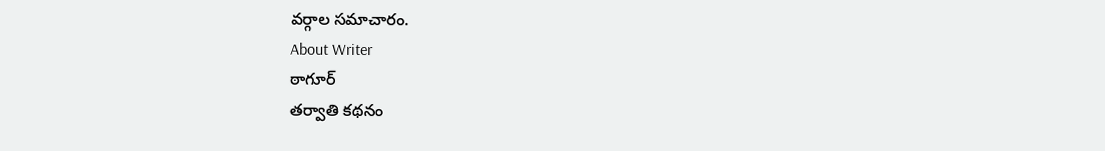వర్గాల సమాచారం.
About Writer
ఠాగూర్
తర్వాతి కథనం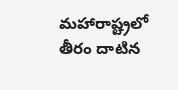మహారాష్ట్రలో తీరం దాటిన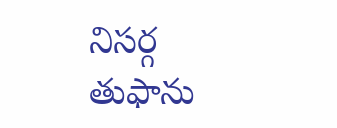నిసర్గ తుఫాను